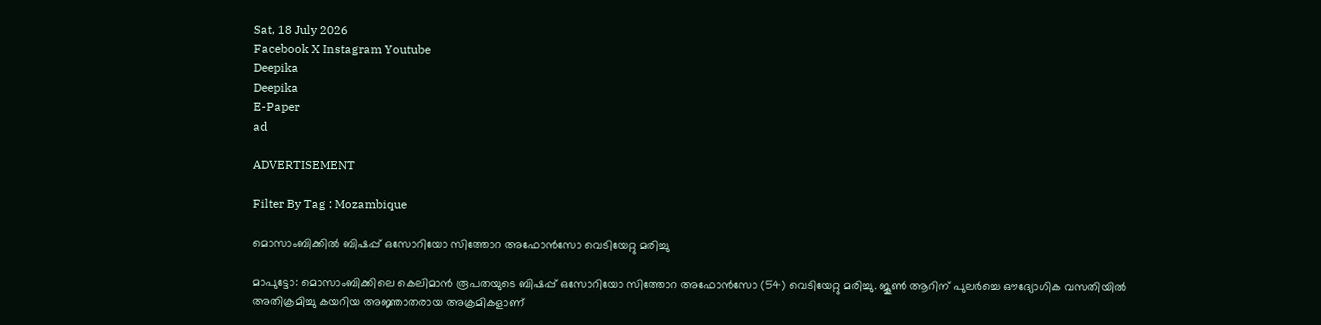Sat, 18 July 2026
Facebook X Instagram Youtube
Deepika
Deepika
E-Paper
ad

ADVERTISEMENT

Filter By Tag : Mozambique

മൊസാംബിക്കിൽ ബിഷപ്പ് ഒസോറിയോ സിത്തോറ അഫോൻസോ വെടിയേറ്റു മരിച്ചു

മാപുട്ടോ: മൊസാംബിക്കിലെ കെലിമാൻ രൂപതയുടെ ബിഷപ്പ് ഒസോറിയോ സിത്തോറ അഫോൻസോ (54) വെടിയേറ്റു മരിച്ചു. ജൂൺ ആറിന് പുലർച്ചെ ഔദ്യോഗിക വസതിയിൽ അതിക്രമിച്ചു കയറിയ അജ്ഞാതരായ അക്രമികളാണ്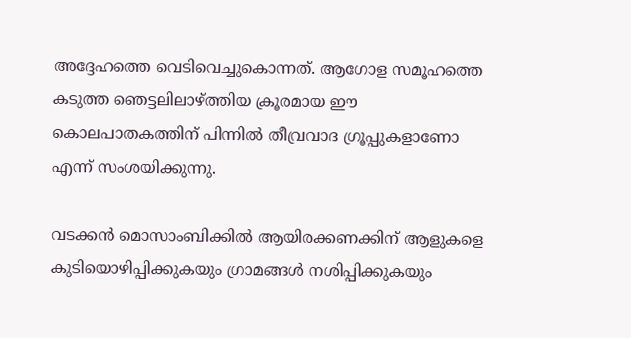അദ്ദേഹത്തെ വെടിവെച്ചുകൊന്നത്. ആഗോള സമൂഹത്തെ കടുത്ത ഞെട്ടലിലാഴ്ത്തിയ ക്രൂരമായ ഈ കൊലപാതകത്തിന് പിന്നിൽ തീവ്രവാദ ഗ്രൂപ്പുകളാണോ എന്ന് സംശയിക്കുന്നു.

വടക്കൻ മൊസാംബിക്കിൽ ആയിരക്കണക്കിന് ആളുകളെ കുടിയൊഴിപ്പിക്കുകയും ഗ്രാമങ്ങൾ നശിപ്പിക്കുകയും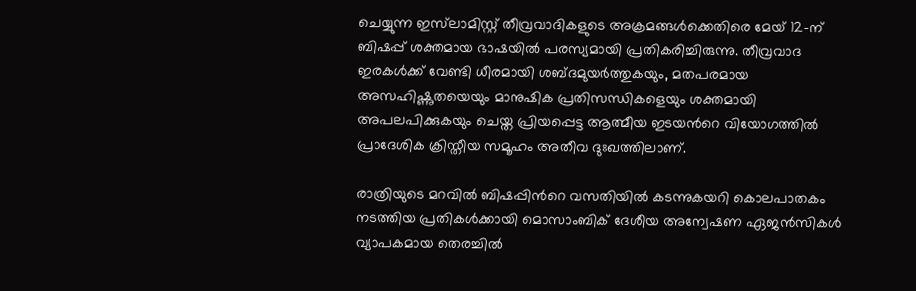ചെയ്യുന്ന ഇസ്‌ലാമിസ്റ്റ് തീവ്രവാദികളുടെ അക്രമങ്ങൾക്കെതിരെ മേയ് 12-ന് ബിഷപ്പ് ശക്തമായ ഭാഷയിൽ പരസ്യമായി പ്രതികരിച്ചിരുന്നു. തീവ്രവാദ ഇരകൾക്ക് വേണ്ടി ധീരമായി ശബ്ദമുയർത്തുകയും, മതപരമായ അസഹിഷ്ണുതയെയും മാനുഷിക പ്രതിസന്ധികളെയും ശക്തമായി അപലപിക്കുകയും ചെയ്ത പ്രിയപ്പെട്ട ആത്മീയ ഇടയന്‍റെ വിയോഗത്തിൽ പ്രാദേശിക ക്രിസ്തീയ സമൂഹം അതീവ ദുഃഖത്തിലാണ്.

രാത്രിയുടെ മറവിൽ ബിഷപ്പിന്‍റെ വസതിയിൽ കടന്നുകയറി കൊലപാതകം നടത്തിയ പ്രതികൾക്കായി മൊസാംബിക് ദേശീയ അന്വേഷണ ഏജൻസികൾ വ്യാപകമായ തെരച്ചിൽ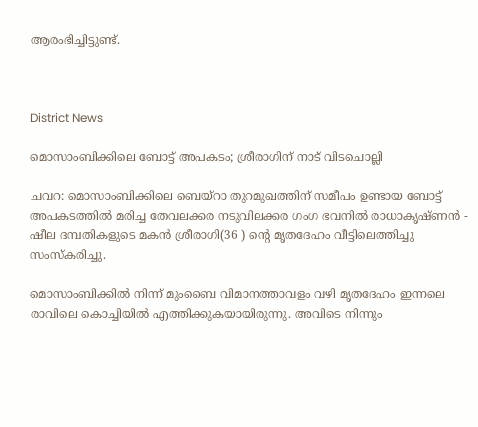ആരംഭിച്ചിട്ടുണ്ട്.



District News

മൊസാംബിക്കിലെ ബോട്ട് അപകടം; ശ്രീരാഗിന് നാട് വിടചൊല്ലി

ചവറ: മൊസാംബിക്കിലെ ബെയ്റാ തുറമുഖത്തിന് സമീപം ഉണ്ടായ ബോട്ട് അപകടത്തിൽ മരിച്ച തേവലക്കര നടുവിലക്കര ഗംഗ ഭവനിൽ രാധാകൃഷ്ണൻ - ഷീല ദമ്പതികളുടെ മകൻ ശ്രീരാഗി(36 ) ന്‍റെ മൃതദേഹം വീട്ടിലെത്തിച്ചു സംസ്കരിച്ചു.

മൊസാംബിക്കിൽ നിന്ന് മുംബൈ വിമാനത്താവളം വഴി മൃതദേഹം ഇന്നലെ രാവിലെ കൊച്ചിയിൽ എത്തിക്കുകയായിരുന്നു. അവിടെ നിന്നും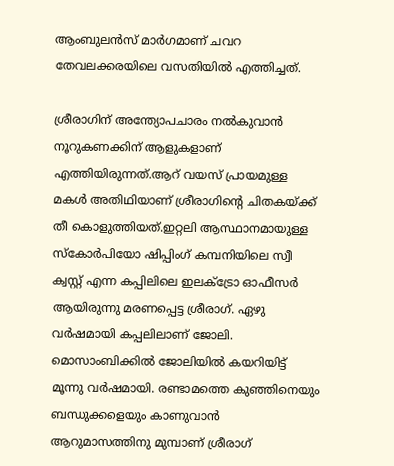ആംബുലൻസ് മാർഗമാണ് ചവറ തേവലക്കരയിലെ വസതിയിൽ എത്തിച്ചത്.

ശ്രീരാഗിന് അന്ത്യോപചാരം നൽകുവാൻ നൂറുകണക്കിന് ആളുകളാണ് എത്തിയിരുന്നത്.ആറ് വയസ് പ്രായമുള്ള മകൾ അതിഥിയാണ് ശ്രീരാഗിന്‍റെ ചിതകയ്ക്ക് തീ കൊളുത്തിയത്.ഇറ്റലി ആസ്ഥാനമായുള്ള സ്കോർപിയോ ഷിപ്പിംഗ് കമ്പനിയിലെ സ്വീ ക്വസ്റ്റ് എന്ന കപ്പിലിലെ ഇലക്ട്രോ ഓഫീസർ ആയിരുന്നു മരണപ്പെട്ട ശ്രീരാഗ്. ഏഴു വർഷമായി കപ്പലിലാണ് ജോലി. മൊസാംബിക്കിൽ ജോലിയിൽ കയറിയിട്ട് മൂന്നു വർഷമായി. രണ്ടാമത്തെ കുഞ്ഞിനെയും ബന്ധുക്കളെയും കാണുവാൻ ആറുമാസത്തിനു മുമ്പാണ് ശ്രീരാഗ്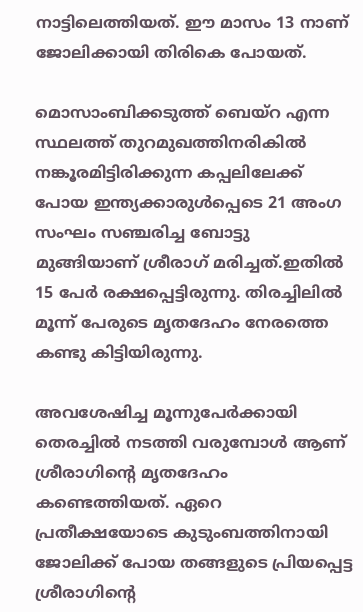നാട്ടിലെത്തിയത്. ഈ മാസം 13 നാണ് ജോലിക്കായി തിരികെ പോയത്.

മൊസാംബിക്കടുത്ത് ബെയ്‌റ എന്ന സ്ഥലത്ത് തുറമുഖത്തിനരികിൽ നങ്കൂരമിട്ടിരിക്കുന്ന കപ്പലിലേക്ക് പോയ ഇന്ത്യക്കാരുള്‍പ്പെടെ 21 അംഗ സംഘം സഞ്ചരിച്ച ബോട്ടു മുങ്ങിയാണ് ശ്രീരാഗ് മരിച്ചത്.ഇതില്‍ 15 പേര്‍ രക്ഷപ്പെട്ടിരുന്നു. തിരച്ചിലില്‍ മൂന്ന് പേരുടെ മൃതദേഹം നേരത്തെ കണ്ടു കിട്ടിയിരുന്നു.

അവശേഷിച്ച മൂന്നുപേര്‍ക്കായി തെരച്ചില്‍ നടത്തി വരുമ്പോൾ ആണ് ശ്രീരാഗിന്‍റെ മൃതദേഹം കണ്ടെത്തിയത്. ഏറെ പ്രതീക്ഷയോടെ കുടുംബത്തിനായി ജോലിക്ക് പോയ തങ്ങളുടെ പ്രിയപ്പെട്ട ശ്രീരാഗിന്‍റെ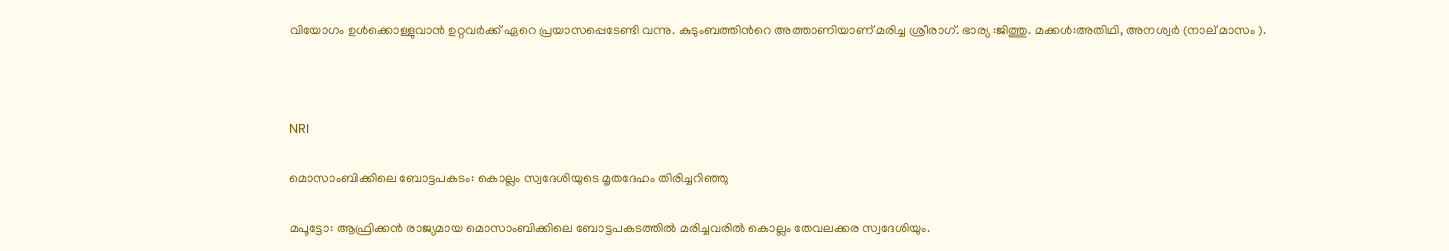വിയോഗം ഉൾക്കൊള്ളുവാൻ ഉറ്റവർക്ക് ഏറെ പ്രയാസപ്പെടേണ്ടി വന്നു. കുടുംബത്തിന്‍റെ അത്താണിയാണ് മരിച്ച ശ്രീരാഗ്. ഭാര്യ :ജിത്തു. മക്കൾ:അതിഥി, അനശ്വർ (നാല് മാസം ).



NRI

മൊസാംബിക്കിലെ ബോട്ടപകടം: കൊല്ലം സ്വദേശിയുടെ മൃതദേഹം തിരിച്ചറിഞ്ഞു

മപൂട്ടോ: ആഫ്രിക്കന്‍ രാജ്യമായ മൊസാംബിക്കിലെ ബോട്ടപകടത്തില്‍ മരിച്ചവരില്‍ കൊല്ലം തേവലക്കര സ്വദേശിയും.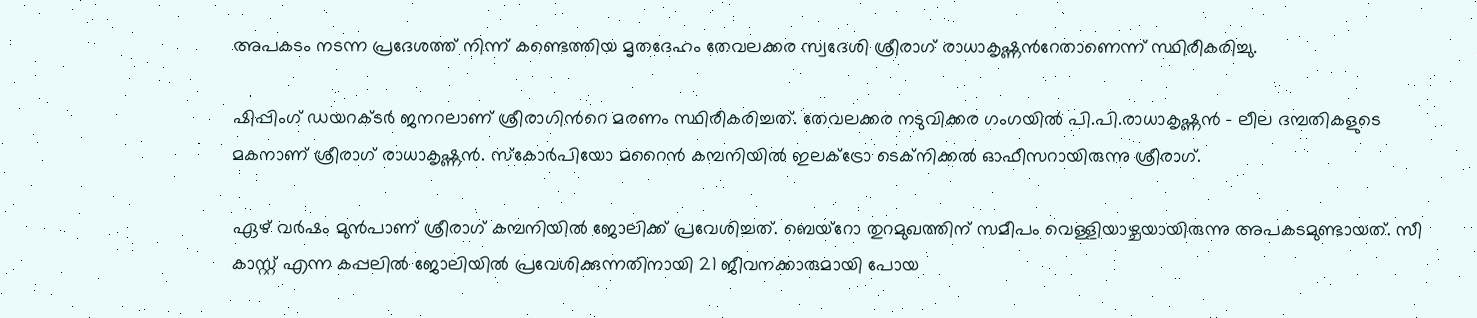അപകടം നടന്ന പ്രദേശത്ത് നിന്ന് കണ്ടെത്തിയ മൃതദേഹം തേവലക്കര സ്വദേശി ശ്രീരാഗ് രാധാകൃഷ്ണന്‍റേതാണെന്ന് സ്ഥിരീകരിച്ചു.

ഷിപ്പിംഗ് ഡയറക്ടര്‍ ജനറലാണ് ശ്രീരാഗിന്‍റെ മരണം സ്ഥിരീകരിച്ചത്. തേവലക്കര നടുവിക്കര ഗംഗയില്‍ പി.പി.രാധാകൃഷ്ണന്‍ - ലീല ദമ്പതികളുടെ മകനാണ് ശ്രീരാഗ് രാധാകൃഷ്ണന്‍. സ്‌കോര്‍പിയോ മറൈന്‍ കമ്പനിയില്‍ ഇലക്ട്രോ ടെക്‌നിക്കല്‍ ഓഫീസറായിരുന്നു ശ്രീരാഗ്.

ഏഴ് വര്‍ഷം മുന്‍പാണ് ശ്രീരാഗ് കമ്പനിയില്‍ ജോലിക്ക് പ്രവേശിച്ചത്. ബെയ്‌റോ തുറമുഖത്തിന് സമീപം വെള്ളിയാഴ്ചയായിരുന്നു അപകടമുണ്ടായത്. സീ കാസ്റ്റ് എന്ന കപ്പലില്‍ ജോലിയില്‍ പ്രവേശിക്കുന്നതിനായി 21 ജീവനക്കാരുമായി പോയ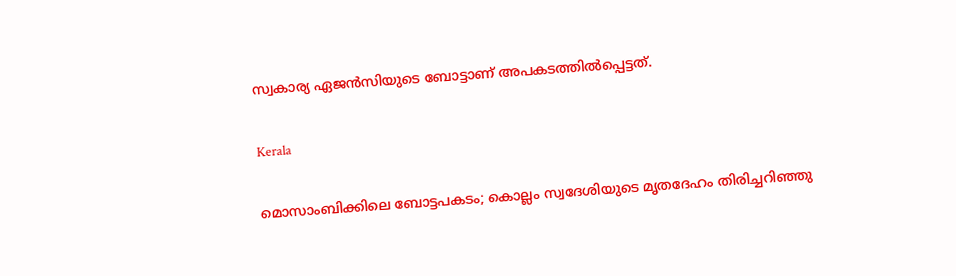സ്വകാര്യ ഏജന്‍സിയുടെ ബോട്ടാണ് അപകടത്തില്‍പ്പെട്ടത്.

Kerala

മൊസാംബിക്കിലെ ബോട്ടപകടം; കൊല്ലം സ്വദേശിയുടെ മൃതദേഹം തിരിച്ചറിഞ്ഞു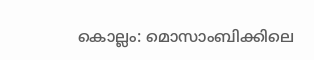കൊല്ലം: മൊസാംബിക്കിലെ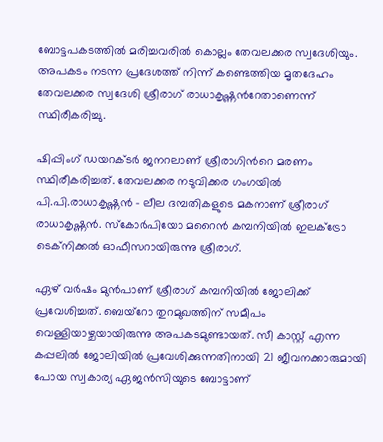ബോട്ടപകടത്തില്‍ മരിച്ചവരില്‍ കൊല്ലം തേവലക്കര സ്വദേശിയും. അപകടം നടന്ന പ്രദേശത്ത് നിന്ന് കണ്ടെത്തിയ മൃതദേഹം തേവലക്കര സ്വദേശി ശ്രീരാഗ് രാധാകൃഷ്ണന്‍റേതാണെന്ന് സ്ഥിരീകരിച്ചു.

ഷിപ്പിംഗ് ഡയറക്ടര്‍ ജനറലാണ് ശ്രീരാഗിന്‍റെ മരണം സ്ഥിരീകരിച്ചത്. തേവലക്കര നടുവിക്കര ഗംഗയില്‍ പി.പി.രാധാകൃഷ്ണന്‍ - ലീല ദമ്പതികളുടെ മകനാണ് ശ്രീരാഗ് രാധാകൃഷ്ണന്‍. സ്‌കോര്‍പിയോ മറൈന്‍ കമ്പനിയില്‍ ഇലക്ട്രോ ടെക്‌നിക്കല്‍ ഓഫീസറായിരുന്നു ശ്രീരാഗ്.

ഏഴ് വര്‍ഷം മുന്‍പാണ് ശ്രീരാഗ് കമ്പനിയില്‍ ജോലിക്ക് പ്രവേശിച്ചത്. ബെയ്‌റോ തുറമുഖത്തിന് സമീപം വെള്ളിയാഴ്ചയായിരുന്നു അപകടമുണ്ടായത്. സീ കാസ്റ്റ് എന്ന കപ്പലില്‍ ജോലിയില്‍ പ്രവേശിക്കുന്നതിനായി 21 ജീവനക്കാരുമായി പോയ സ്വകാര്യ ഏജന്‍സിയുടെ ബോട്ടാണ്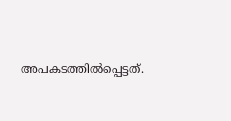അപകടത്തില്‍പ്പെട്ടത്.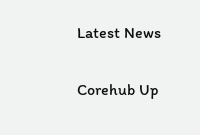Latest News

Corehub Up